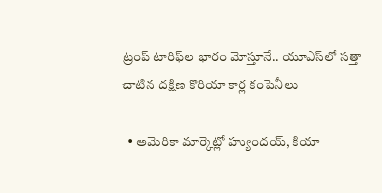ట్రంప్ టారిఫ్‌ల భారం మోస్తూనే.. యూఎస్‌లో సత్తా చాటిన దక్షిణ కొరియా కార్ల కంపెనీలు

  • అమెరికా మార్కెట్లో హ్యుందయ్, కియా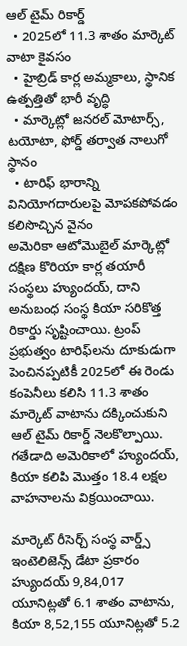ఆల్ టైమ్ రికార్డ్
  • 2025లో 11.3 శాతం మార్కెట్ వాటా కైవసం
  • హైబ్రిడ్ కార్ల అమ్మకాలు, స్థానిక ఉత్పత్తితో భారీ వృద్ధి
  • మార్కెట్లో జనరల్ మోటార్స్, టయోటా, ఫోర్డ్ తర్వాత నాలుగో స్థానం
  • టారిఫ్ భారాన్ని వినియోగదారులపై మోపకపోవడం కలిసొచ్చిన వైనం
అమెరికా ఆటోమొబైల్ మార్కెట్లో దక్షిణ కొరియా కార్ల తయారీ సంస్థలు హ్యుందయ్, దాని అనుబంధ సంస్థ కియా సరికొత్త రికార్డు సృష్టించాయి. ట్రంప్ ప్రభుత్వం టారిఫ్‌లను దూకుడుగా పెంచినప్పటికీ 2025లో ఈ రెండు కంపెనీలు కలిసి 11.3 శాతం మార్కెట్ వాటాను దక్కించుకుని ఆల్ టైమ్ రికార్డ్ నెలకొల్పాయి. గతేడాది అమెరికాలో హ్యుందయ్, కియా కలిపి మొత్తం 18.4 లక్షల వాహనాలను విక్రయించాయి.

మార్కెట్ రీసెర్చ్ సంస్థ వార్డ్స్ ఇంటెలిజెన్స్ డేటా ప్రకారం హ్యుందయ్ 9,84,017 యూనిట్లతో 6.1 శాతం వాటాను, కియా 8,52,155 యూనిట్లతో 5.2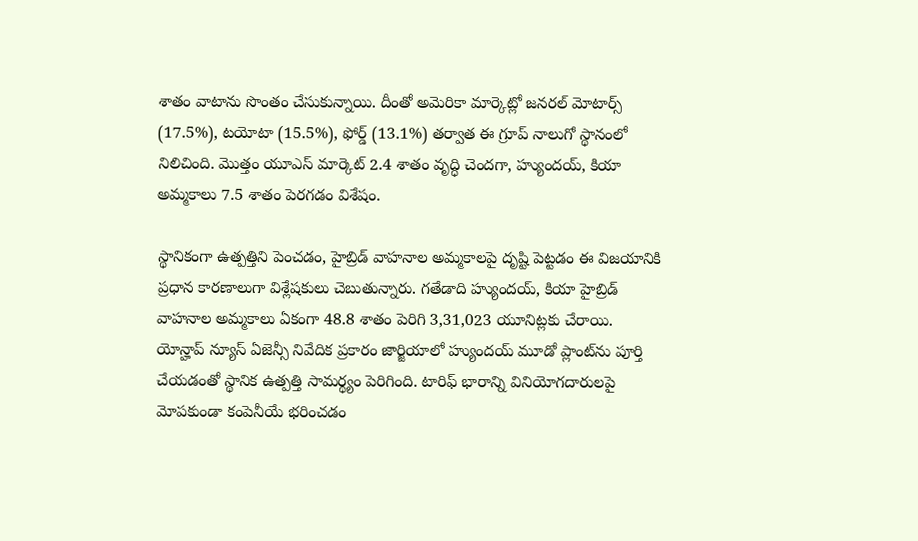శాతం వాటాను సొంతం చేసుకున్నాయి. దీంతో అమెరికా మార్కెట్లో జనరల్ మోటార్స్ (17.5%), టయోటా (15.5%), ఫోర్డ్ (13.1%) తర్వాత ఈ గ్రూప్ నాలుగో స్థానంలో నిలిచింది. మొత్తం యూఎస్ మార్కెట్ 2.4 శాతం వృద్ధి చెందగా, హ్యుందయ్, కియా అమ్మకాలు 7.5 శాతం పెరగడం విశేషం.

స్థానికంగా ఉత్పత్తిని పెంచడం, హైబ్రిడ్ వాహనాల అమ్మకాలపై దృష్టి పెట్టడం ఈ విజయానికి ప్రధాన కారణాలుగా విశ్లేషకులు చెబుతున్నారు. గతేడాది హ్యుందయ్, కియా హైబ్రిడ్ వాహనాల అమ్మకాలు ఏకంగా 48.8 శాతం పెరిగి 3,31,023 యూనిట్లకు చేరాయి. యోన్హాప్ న్యూస్ ఏజెన్సీ నివేదిక ప్రకారం జార్జియాలో హ్యుందయ్ మూడో ప్లాంట్‌ను పూర్తి చేయడంతో స్థానిక ఉత్పత్తి సామర్థ్యం పెరిగింది. టారిఫ్ భారాన్ని వినియోగదారులపై మోపకుండా కంపెనీయే భరించడం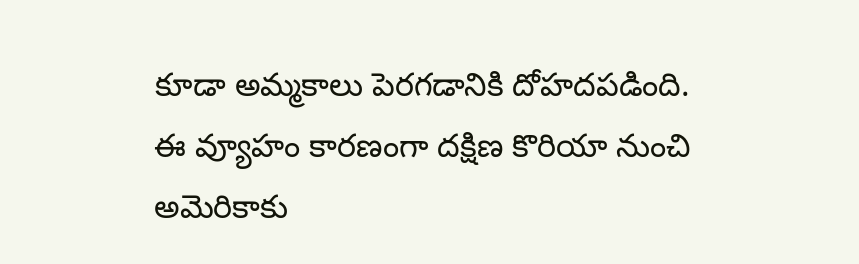కూడా అమ్మకాలు పెరగడానికి దోహదపడింది. ఈ వ్యూహం కారణంగా దక్షిణ కొరియా నుంచి అమెరికాకు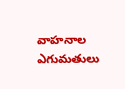వాహనాల ఎగుమతులు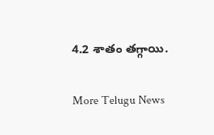4.2 శాతం తగ్గాయి.


More Telugu News